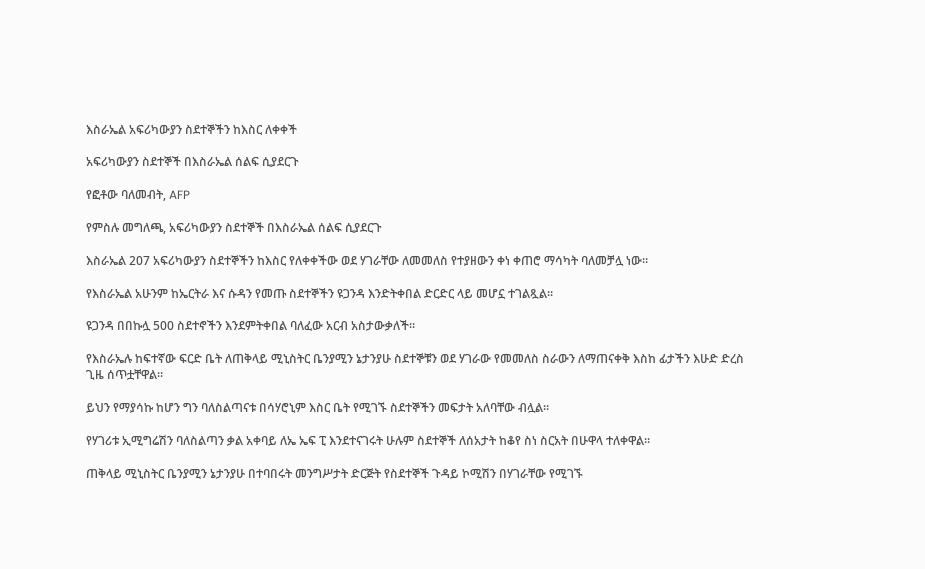እስራኤል አፍሪካውያን ስደተኞችን ከእስር ለቀቀች

አፍሪካውያን ስደተኞች በእስራኤል ሰልፍ ሲያደርጉ

የፎቶው ባለመብት, AFP

የምስሉ መግለጫ, አፍሪካውያን ስደተኞች በእስራኤል ሰልፍ ሲያደርጉ

እስራኤል 207 አፍሪካውያን ስደተኞችን ከእስር የለቀቀችው ወደ ሃገራቸው ለመመለስ የተያዘውን ቀነ ቀጠሮ ማሳካት ባለመቻሏ ነው።

የእስራኤል አሁንም ከኤርትራ እና ሱዳን የመጡ ስደተኞችን ዩጋንዳ እንድትቀበል ድርድር ላይ መሆኗ ተገልጿል።

ዩጋንዳ በበኩሏ 500 ስደተኖችን እንደምትቀበል ባለፈው አርብ አስታውቃለች።

የእስራኤሉ ከፍተኛው ፍርድ ቤት ለጠቅላይ ሚኒስትር ቤንያሚን ኔታንያሁ ስደተኞቹን ወደ ሃገራው የመመለስ ስራውን ለማጠናቀቅ እስከ ፊታችን እሁድ ድረስ ጊዜ ሰጥቷቸዋል።

ይህን የማያሳኩ ከሆን ግን ባለስልጣናቱ በሳሃሮኒም እስር ቤት የሚገኙ ስደተኞችን መፍታት አለባቸው ብሏል።

የሃገሪቱ ኢሚግሬሽን ባለስልጣን ቃል አቀባይ ለኤ ኤፍ ፒ እንደተናገሩት ሁሉም ስደተኞች ለሰአታት ከቆየ ስነ ስርአት በሁዋላ ተለቀዋል።

ጠቅላይ ሚኒስትር ቤንያሚን ኔታንያሁ በተባበሩት መንግሥታት ድርጅት የስደተኞች ጉዳይ ኮሚሽን በሃገራቸው የሚገኙ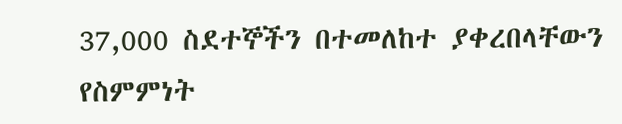37,000 ስደተኞችን በተመለከተ ያቀረበላቸውን የስምምነት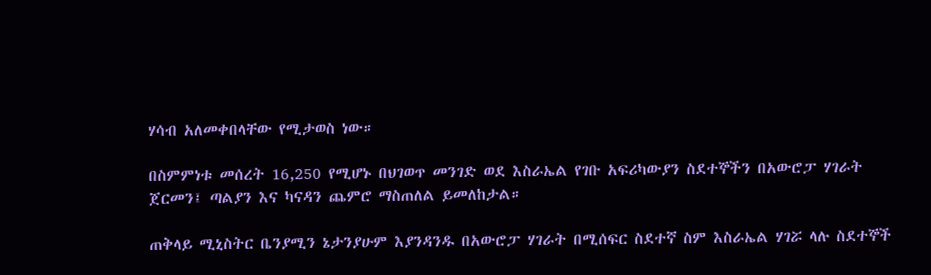ሃሳብ አለመቀበላቸው የሚታወስ ነው።

በስምምነቱ መሰረት 16,250 የሚሆኑ በህገወጥ መንገድ ወደ እስራኤል የገቡ አፍሪካውያን ስደተኞችን በአውሮፓ ሃገራት ጀርመን፤ ጣልያን እና ካናዳን ጨምሮ ማስጠለል ይመለከታል።

ጠቅላይ ሚኒስትር ቤንያሚን ኔታንያሁም እያንዳንዱ በአውሮፓ ሃገራት በሚሰፍር ስደተኛ ስም እስራኤል ሃገሯ ላሉ ስደተኞች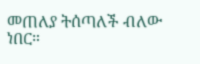መጠለያ ትሰጣለች ብለው ነበር።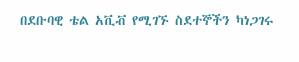በደቡባዊ ቴል አቪቭ የሚገኙ ስደተኞችን ካነጋገሩ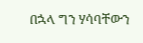በኋላ ግን ሃሳባቸውን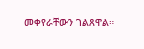መቀየራቸውን ገልጸዋል።